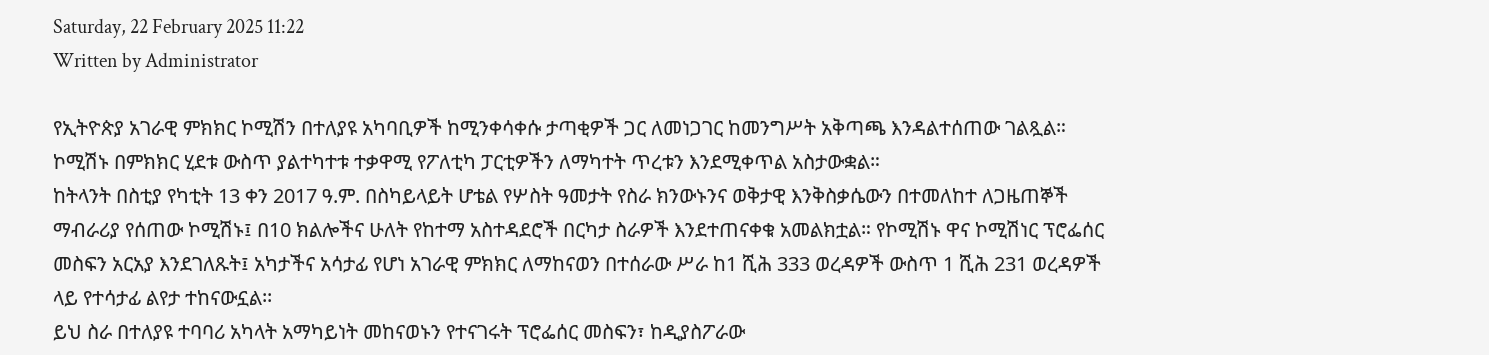Saturday, 22 February 2025 11:22
Written by Administrator

የኢትዮጵያ አገራዊ ምክክር ኮሚሽን በተለያዩ አካባቢዎች ከሚንቀሳቀሱ ታጣቂዎች ጋር ለመነጋገር ከመንግሥት አቅጣጫ እንዳልተሰጠው ገልጿል። ኮሚሽኑ በምክክር ሂደቱ ውስጥ ያልተካተቱ ተቃዋሚ የፖለቲካ ፓርቲዎችን ለማካተት ጥረቱን እንደሚቀጥል አስታውቋል።
ከትላንት በስቲያ የካቲት 13 ቀን 2017 ዓ.ም. በስካይላይት ሆቴል የሦስት ዓመታት የስራ ክንውኑንና ወቅታዊ እንቅስቃሴውን በተመለከተ ለጋዜጠኞች ማብራሪያ የሰጠው ኮሚሽኑ፤ በ10 ክልሎችና ሁለት የከተማ አስተዳደሮች በርካታ ስራዎች እንደተጠናቀቁ አመልክቷል። የኮሚሽኑ ዋና ኮሚሽነር ፕሮፌሰር መስፍን አርአያ እንደገለጹት፤ አካታችና አሳታፊ የሆነ አገራዊ ምክክር ለማከናወን በተሰራው ሥራ ከ1 ሺሕ 333 ወረዳዎች ውስጥ 1 ሺሕ 231 ወረዳዎች ላይ የተሳታፊ ልየታ ተከናውኗል፡፡
ይህ ስራ በተለያዩ ተባባሪ አካላት አማካይነት መከናወኑን የተናገሩት ፕሮፌሰር መስፍን፣ ከዲያስፖራው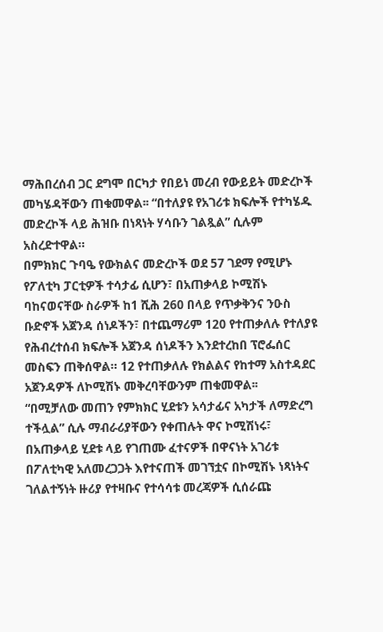ማሕበረሰብ ጋር ደግሞ በርካታ የበይነ መረብ የውይይት መድረኮች መካሄዳቸውን ጠቁመዋል፡፡ “በተለያዩ የአገሪቱ ክፍሎች የተካሄዱ መድረኮች ላይ ሕዝቡ በነጻነት ሃሳቡን ገልጿል” ሲሉም አስረድተዋል።
በምክክር ጉባዔ የውክልና መድረኮች ወደ 57 ገደማ የሚሆኑ የፖለቲካ ፓርቲዎች ተሳታፊ ሲሆን፣ በአጠቃላይ ኮሚሽኑ ባከናወናቸው ስራዎች ከ1 ሺሕ 260 በላይ የጥቃቅንና ንዑስ ቡድኖች አጀንዳ ሰነዶችን፣ በተጨማሪም 120 የተጠቃለሉ የተለያዩ የሕብረተሰብ ክፍሎች አጀንዳ ሰነዶችን እንደተረከበ ፕሮፌሰር መስፍን ጠቅሰዋል። 12 የተጠቃለሉ የክልልና የከተማ አስተዳደር አጀንዳዎች ለኮሚሽኑ መቅረባቸውንም ጠቁመዋል፡፡
“በሚቻለው መጠን የምክክር ሂደቱን አሳታፊና አካታች ለማድረግ ተችሏል” ሲሉ ማብራሪያቸውን የቀጠሉት ዋና ኮሚሽነሩ፣ በአጠቃላይ ሂደቱ ላይ የገጠሙ ፈተናዎች በዋናነት አገሪቱ በፖለቲካዊ አለመረጋጋት እየተናጠች መገኘቷና በኮሚሽኑ ነጻነትና ገለልተኝነት ዙሪያ የተዛቡና የተሳሳቱ መረጃዎች ሲሰራጩ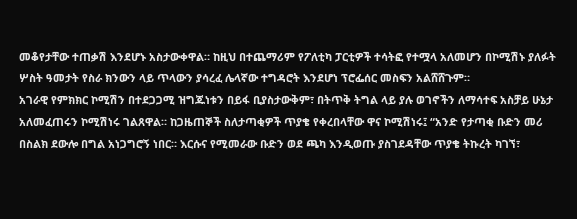መቆየታቸው ተጠቃሽ እንደሆኑ አስታውቀዋል። ከዚህ በተጨማሪም የፖለቲካ ፓርቲዎች ተሳትፎ የተሟላ አለመሆን በኮሚሽኑ ያለፉት ሦስት ዓመታት የስራ ክንውን ላይ ጥላውን ያሳረፈ ሌላኛው ተግዳሮት እንደሆነ ፕሮፌሰር መስፍን አልሸሸጉም።
አገራዊ የምክክር ኮሚሽን በተደጋጋሚ ዝግጁነቱን በይፋ ቢያስታውቅም፣ በትጥቅ ትግል ላይ ያሉ ወገኖችን ለማሳተፍ አስቻይ ሁኔታ አለመፈጠሩን ኮሚሽነሩ ገልጸዋል። ከጋዜጠኞች ስለታጣቂዎች ጥያቄ የቀረበላቸው ዋና ኮሚሽነሩ፤ “አንድ የታጣቂ ቡድን መሪ በስልክ ደውሎ በግል አነጋግሮኝ ነበር። እርሱና የሚመራው ቡድን ወደ ጫካ እንዲወጡ ያስገደዳቸው ጥያቄ ትኩረት ካገኘ፣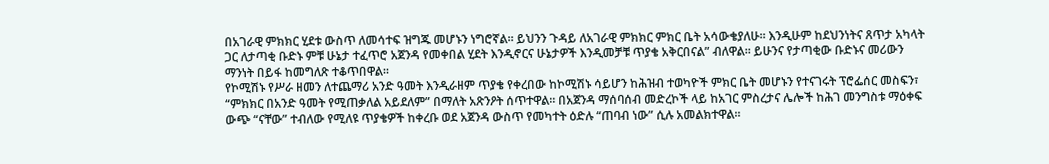በአገራዊ ምክክር ሂደቱ ውስጥ ለመሳተፍ ዝግጁ መሆኑን ነግሮኛል። ይህንን ጉዳይ ለአገራዊ ምክክር ምክር ቤት አሳውቄያለሁ። እንዲሁም ከደህንነትና ጸጥታ አካላት ጋር ለታጣቂ ቡድኑ ምቹ ሁኔታ ተፈጥሮ አጀንዳ የመቀበል ሂደት እንዲኖርና ሁኔታዎች እንዲመቻቹ ጥያቄ አቅርበናል” ብለዋል። ይሁንና የታጣቂው ቡድኑና መሪውን ማንነት በይፋ ከመግለጽ ተቆጥበዋል።
የኮሚሽኑ የሥራ ዘመን ለተጨማሪ አንድ ዓመት እንዲራዘም ጥያቄ የቀረበው ከኮሚሽኑ ሳይሆን ከሕዝብ ተወካዮች ምክር ቤት መሆኑን የተናገሩት ፕሮፌሰር መስፍን፣ “ምክክር በአንድ ዓመት የሚጠቃለል አይደለም” በማለት አጽንዖት ሰጥተዋል። በአጀንዳ ማሰባሰብ መድረኮች ላይ ከአገር ምስረታና ሌሎች ከሕገ መንግስቱ ማዕቀፍ ውጭ “ናቸው” ተብለው የሚለዩ ጥያቄዎች ከቀረቡ ወደ አጀንዳ ውስጥ የመካተት ዕድሉ “ጠባብ ነው” ሲሉ አመልክተዋል።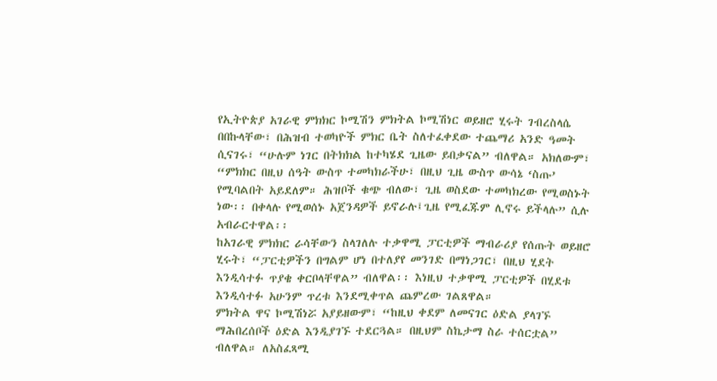የኢትዮጵያ አገራዊ ምክክር ኮሚሽን ምክትል ኮሚሽነር ወይዘሮ ሂሩት ገብረስላሴ በበኩላቸው፣ በሕዝብ ተወካዮች ምክር ቤት ስለተፈቀደው ተጨማሪ አንድ ዓመት ሲናገሩ፣ “ሁሉም ነገር በትክክል ከተካሄደ ጊዜው ይበቃናል” ብለዋል። አክለውም፣ “ምክክር በዚህ ሰዓት ውስጥ ተመካክራችሁ፣ በዚህ ጊዜ ውስጥ ውሳኔ ‘ስጡ’ የሚባልበት አይደለም። ሕዝቦች ቁጭ ብለው፣ ጊዜ ወስደው ተመካክረው የሚወስኑት ነው፡፡ በቀላሉ የሚወሰኑ አጀንዳዎች ይኖራሉ፤ጊዜ የሚፈጁም ሊኖሩ ይችላሉ” ሲሉ አብራርተዋል፡፡
ከአገራዊ ምክክር ራሳቸውን ስላገለሉ ተቃዋሚ ፓርቲዎች ማብራሪያ የሰጡት ወይዘሮ ሂሩት፣ “ፓርቲዎችን በግልም ሆነ በተለያየ መንገድ በማነጋገር፣ በዚህ ሂደት እንዲሳተፉ ጥያቄ ቀርቦላቸዋል” ብለዋል፡፡ እነዚህ ተቃዋሚ ፓርቲዎች በሂደቱ እንዲሳተፉ አሁንም ጥረቱ እንደሚቀጥል ጨምረው ገልጸዋል።
ምክትል ዋና ኮሚሽነሯ አያይዘውም፣ “ከዚህ ቀደም ለመናገር ዕድል ያላገኙ ማሕበረሰቦች ዕድል እንዲያገኙ ተደርጓል። በዚህም ስኬታማ ስራ ተሰርቷል” ብለዋል። ለአስፈጻሚ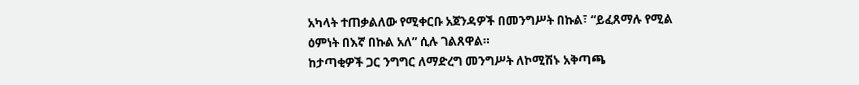አካላት ተጠቃልለው የሚቀርቡ አጀንዳዎች በመንግሥት በኩል፣ “ይፈጸማሉ የሚል ዕምነት በእኛ በኩል አለ” ሲሉ ገልጸዋል።
ከታጣቂዎች ጋር ንግግር ለማድረግ መንግሥት ለኮሚሽኑ አቅጣጫ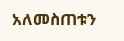አለመስጠቱን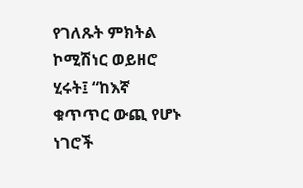የገለጹት ምክትል ኮሚሽነር ወይዘሮ ሂሩት፤ “ከእኛ ቁጥጥር ውጪ የሆኑ ነገሮች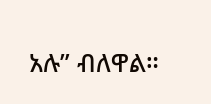አሉ” ብለዋል።